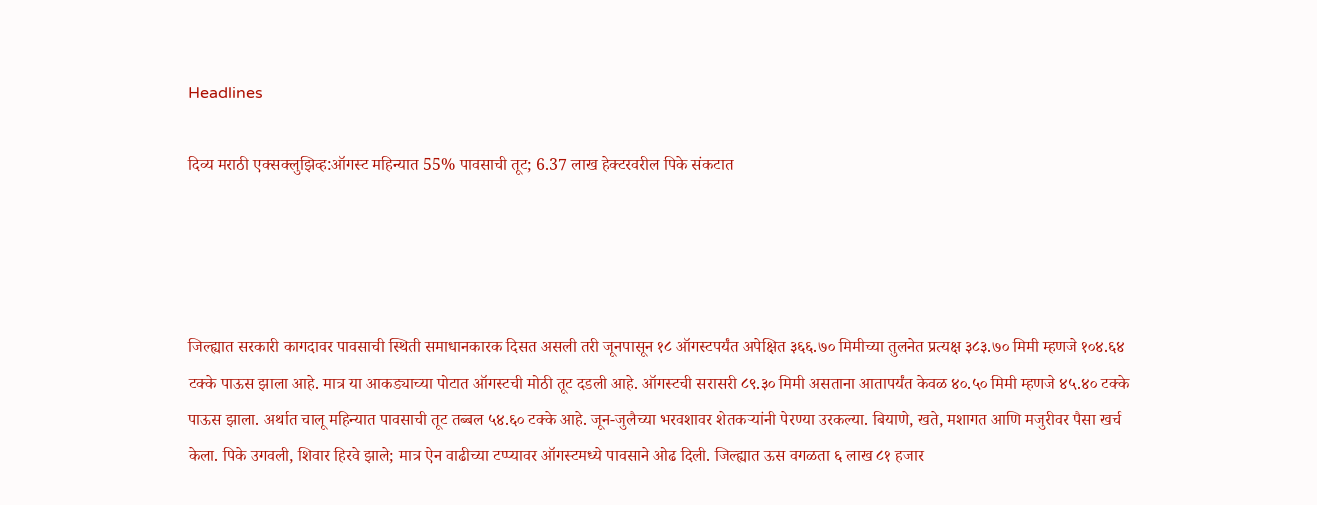Headlines

दिव्य मराठी एक्सक्लुझिव्ह:ऑगस्ट महिन्यात 55% पावसाची तूट; 6.37 लाख हेक्टरवरील पिके संकटात




जिल्ह्यात सरकारी कागदावर पावसाची स्थिती समाधानकारक दिसत असली तरी जूनपासून १८ ऑगस्टपर्यंत अपेक्षित ३६६.७० मिमीच्या तुलनेत प्रत्यक्ष ३८३.७० मिमी म्हणजे १०४.६४ टक्के पाऊस झाला आहे. मात्र या आकड्याच्या पोटात ऑगस्टची मोठी तूट दडली आहे. ऑगस्टची सरासरी ८९.३० मिमी असताना आतापर्यंत केवळ ४०.५० मिमी म्हणजे ४५.४० टक्के पाऊस झाला. अर्थात चालू महिन्यात पावसाची तूट तब्बल ५४.६० टक्के आहे. जून-जुलैच्या भरवशावर शेतकऱ्यांनी पेरण्या उरकल्या. बियाणे, खते, मशागत आणि मजुरीवर पैसा खर्च केला. पिके उगवली, शिवार हिरवे झाले; मात्र ऐन वाढीच्या टप्प्यावर ऑगस्टमध्ये पावसाने ओढ दिली. जिल्ह्यात ऊस वगळता ६ लाख ८१ हजार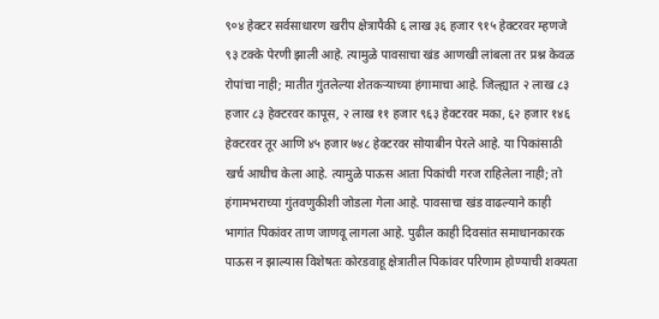९०४ हेक्टर सर्वसाधारण खरीप क्षेत्रापैकी ६ लाख ३६ हजार ९१५ हेक्टरवर म्हणजे ९३ टक्के पेरणी झाली आहे. त्यामुळे पावसाचा खंड आणखी लांबला तर प्रश्न केवळ रोपांचा नाही; मातीत गुंतलेल्या शेतकऱ्याच्या हंगामाचा आहे. जिल्ह्यात २ लाख ८३ हजार ८३ हेक्टरवर कापूस, २ लाख ११ हजार ९६३ हेक्टरवर मका, ६२ हजार १४६ हेक्टरवर तूर आणि ४५ हजार ७४८ हेक्टरवर सोयाबीन पेरले आहे. या पिकांसाठी खर्च आधीच केला आहे. त्यामुळे पाऊस आता पिकांची गरज राहिलेला नाही; तो हंगामभराच्या गुंतवणुकीशी जोडला गेला आहे. पावसाचा खंड वाढल्याने काही भागांत पिकांवर ताण जाणवू लागला आहे. पुढील काही दिवसांत समाधानकारक पाऊस न झाल्यास विशेषतः कोरडवाहू क्षेत्रातील पिकांवर परिणाम होण्याची शक्यता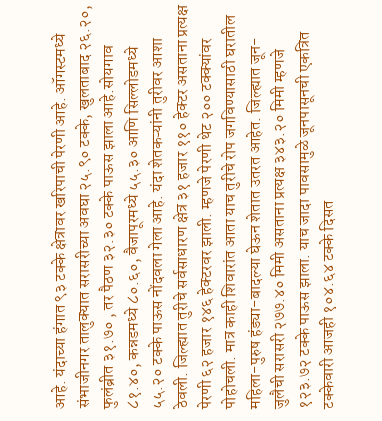आहे. यंदाच्या हंगात ९३ टक्के क्षेत्रावर खरिपाची पेरणी आहे. ऑगस्टमध्ये संभाजीनगर तालुक्यात सरासरीच्या अवघा २५.९० टक्के, खुलताबाद २६.२०, फुलंब्रीत ३१.७० , तर पैठण ३२.३० टक्के पाऊस झाला आहे.सोयगाव ८१.४०, कन्नडमध्ये ८०.६०, वैजापूरमध्ये ५५.३० आणि सिल्लोडमध्ये ५५.२० टक्के पाऊस नोंदवला गेला आहे. यंदा शेतकऱ्यांनी तुरीवर आशा ठेवली. जिल्ह्यात तुरीचे सर्वसाधारण क्षेत्र ३१ हजार ११० हेक्टर असताना प्रत्यक्ष पेरणी ६२ हजार १४६ हेक्टरवर झाली. म्हणजे पेरणी थेट २०० टक्क्यांवर पोहोचली. मात्र काही शिवारांत आता याच तुरीचे रोप जगविण्यासाठी घरातील महिला-पुरुष हंड्या-बादल्या घेऊन शेतात उतरत आहेत. जिल्ह्यात जून-जुलैची सरासरी २७७.४० मिमी असताना प्रत्यक्ष ३४३.२० मिमी म्हणजे १२३.७२ टक्के पाऊस झाला. याच जादा पावसामुळे जूनपासूनची एकत्रित टक्केवारी आजही १०४.६४ टक्के दिसत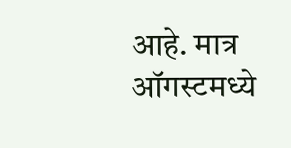आहे. मात्र ऑगस्टमध्ये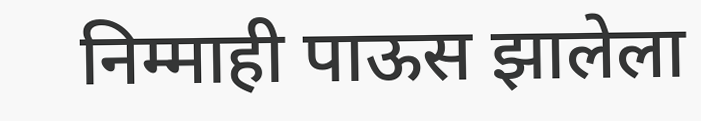निम्माही पाऊस झालेला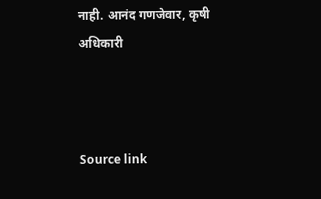नाही. आनंद गणजेवार, कृषी अधिकारी



Source link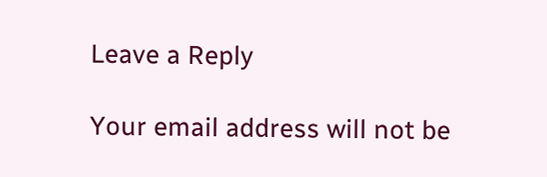Leave a Reply

Your email address will not be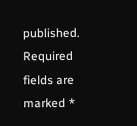published. Required fields are marked *